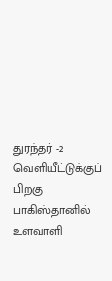துரந்தர் -2 வெளியீட்டுக்குப் பிறகு பாகிஸ்தானில் உளவாளி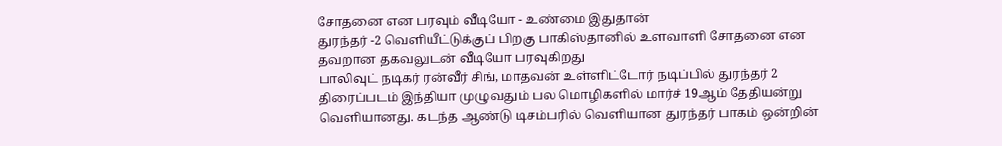சோதனை என பரவும் வீடியோ - உண்மை இதுதான்
துரந்தர் -2 வெளியீட்டுக்குப் பிறகு பாகிஸ்தானில் உளவாளி சோதனை என தவறான தகவலுடன் வீடியோ பரவுகிறது
பாலிவுட் நடிகர் ரன்வீர் சிங், மாதவன் உள்ளிட்டோர் நடிப்பில் துரந்தர் 2 திரைப்படம் இந்தியா முழுவதும் பல மொழிகளில் மார்ச் 19ஆம் தேதியன்று வெளியானது. கடந்த ஆண்டு டிசம்பரில் வெளியான துரந்தர் பாகம் ஒன்றின்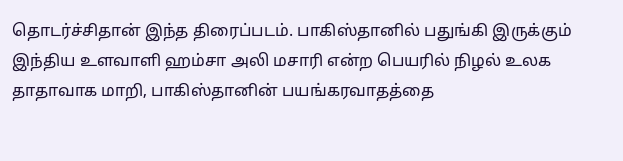தொடர்ச்சிதான் இந்த திரைப்படம். பாகிஸ்தானில் பதுங்கி இருக்கும் இந்திய உளவாளி ஹம்சா அலி மசாரி என்ற பெயரில் நிழல் உலக தாதாவாக மாறி, பாகிஸ்தானின் பயங்கரவாதத்தை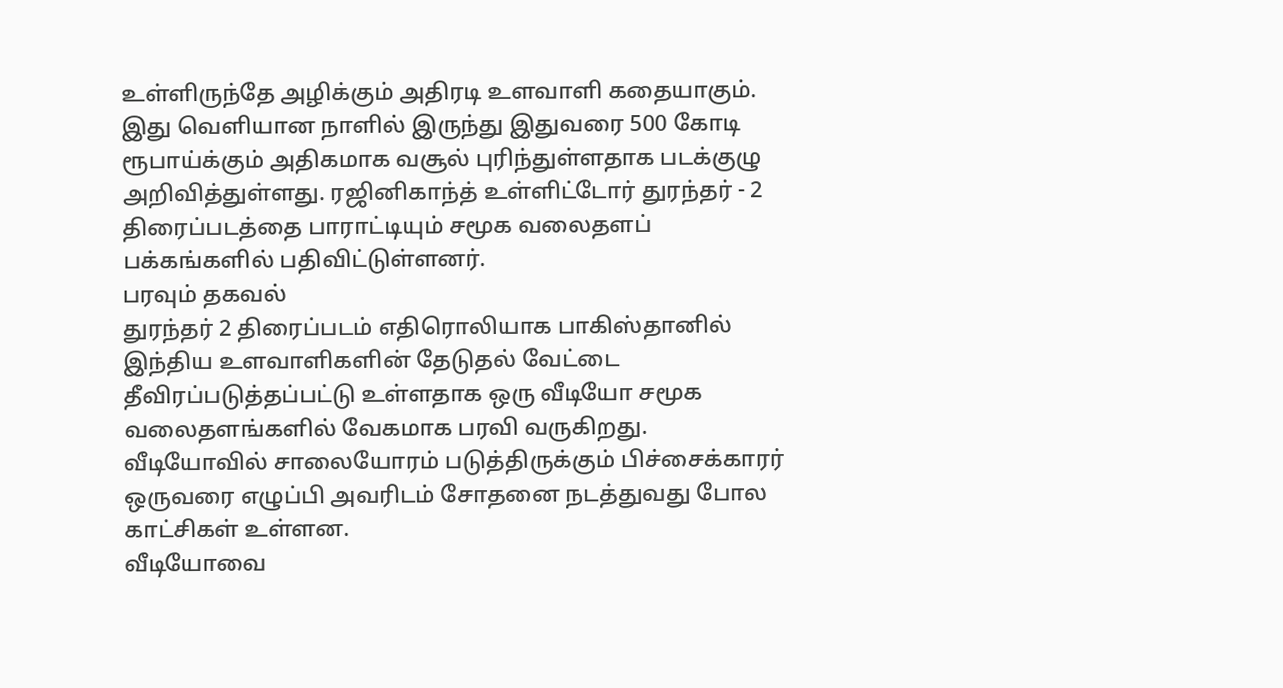உள்ளிருந்தே அழிக்கும் அதிரடி உளவாளி கதையாகும்.
இது வெளியான நாளில் இருந்து இதுவரை 500 கோடி ரூபாய்க்கும் அதிகமாக வசூல் புரிந்துள்ளதாக படக்குழு அறிவித்துள்ளது. ரஜினிகாந்த் உள்ளிட்டோர் துரந்தர் - 2 திரைப்படத்தை பாராட்டியும் சமூக வலைதளப் பக்கங்களில் பதிவிட்டுள்ளனர்.
பரவும் தகவல்
துரந்தர் 2 திரைப்படம் எதிரொலியாக பாகிஸ்தானில் இந்திய உளவாளிகளின் தேடுதல் வேட்டை தீவிரப்படுத்தப்பட்டு உள்ளதாக ஒரு வீடியோ சமூக வலைதளங்களில் வேகமாக பரவி வருகிறது. வீடியோவில் சாலையோரம் படுத்திருக்கும் பிச்சைக்காரர் ஒருவரை எழுப்பி அவரிடம் சோதனை நடத்துவது போல காட்சிகள் உள்ளன.
வீடியோவை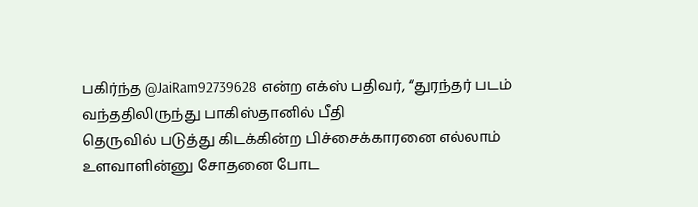பகிர்ந்த @JaiRam92739628 என்ற எக்ஸ் பதிவர், “துரந்தர் படம் வந்ததிலிருந்து பாகிஸ்தானில் பீதி
தெருவில் படுத்து கிடக்கின்ற பிச்சைக்காரனை எல்லாம் உளவாளின்னு சோதனை போட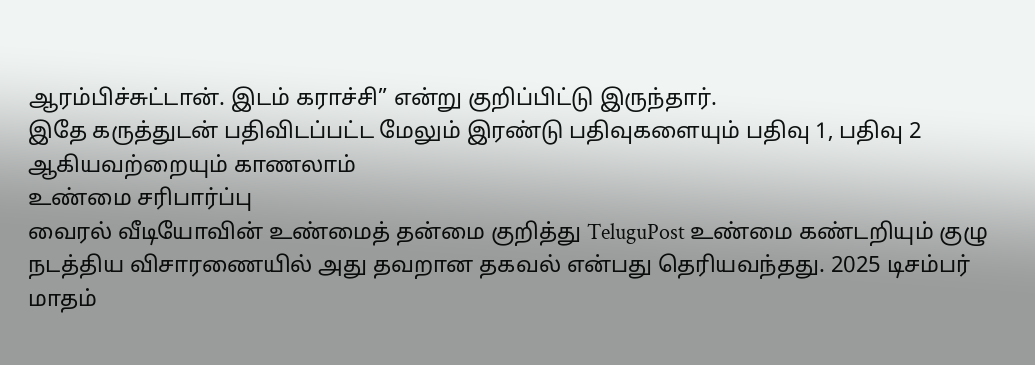ஆரம்பிச்சுட்டான். இடம் கராச்சி” என்று குறிப்பிட்டு இருந்தார்.
இதே கருத்துடன் பதிவிடப்பட்ட மேலும் இரண்டு பதிவுகளையும் பதிவு 1, பதிவு 2 ஆகியவற்றையும் காணலாம்
உண்மை சரிபார்ப்பு
வைரல் வீடியோவின் உண்மைத் தன்மை குறித்து TeluguPost உண்மை கண்டறியும் குழு நடத்திய விசாரணையில் அது தவறான தகவல் என்பது தெரியவந்தது. 2025 டிசம்பர் மாதம்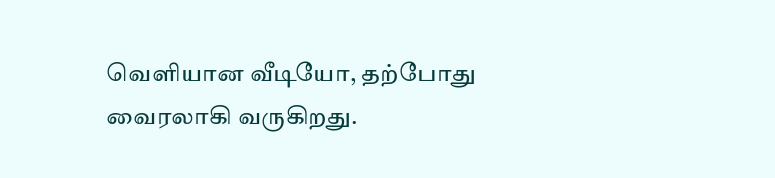வெளியான வீடியோ, தற்போது வைரலாகி வருகிறது.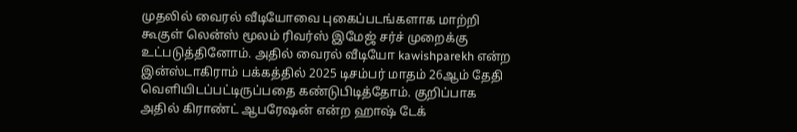முதலில் வைரல் வீடியோவை புகைப்படங்களாக மாற்றி கூகுள் லென்ஸ் மூலம் ரிவர்ஸ் இமேஜ் சர்ச் முறைக்கு உட்படுத்தினோம். அதில் வைரல் வீடியோ kawishparekh என்ற இன்ஸ்டாகிராம் பக்கத்தில் 2025 டிசம்பர் மாதம் 26ஆம் தேதி வெளியிடப்பட்டிருப்பதை கண்டுபிடித்தோம். குறிப்பாக அதில் கிராண்ட் ஆபரேஷன் என்ற ஹாஷ் டேக்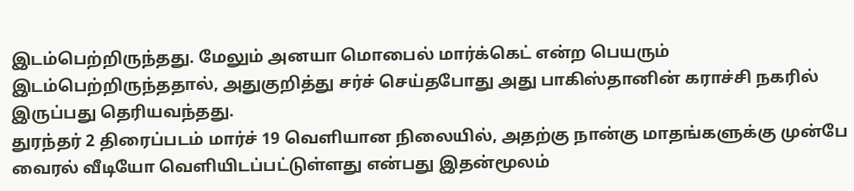இடம்பெற்றிருந்தது. மேலும் அனயா மொபைல் மார்க்கெட் என்ற பெயரும் இடம்பெற்றிருந்ததால், அதுகுறித்து சர்ச் செய்தபோது அது பாகிஸ்தானின் கராச்சி நகரில் இருப்பது தெரியவந்தது.
துரந்தர் 2 திரைப்படம் மார்ச் 19 வெளியான நிலையில், அதற்கு நான்கு மாதங்களுக்கு முன்பே வைரல் வீடியோ வெளியிடப்பட்டுள்ளது என்பது இதன்மூலம்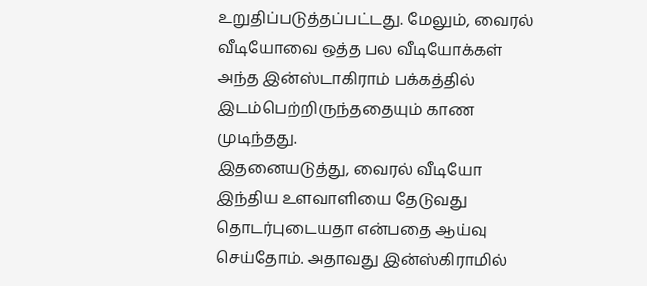உறுதிப்படுத்தப்பட்டது. மேலும், வைரல் வீடியோவை ஒத்த பல வீடியோக்கள் அந்த இன்ஸ்டாகிராம் பக்கத்தில் இடம்பெற்றிருந்ததையும் காண முடிந்தது.
இதனையடுத்து, வைரல் வீடியோ இந்திய உளவாளியை தேடுவது தொடர்புடையதா என்பதை ஆய்வு செய்தோம். அதாவது இன்ஸ்கிராமில்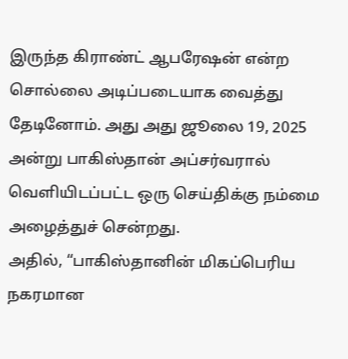இருந்த கிராண்ட் ஆபரேஷன் என்ற சொல்லை அடிப்படையாக வைத்து தேடினோம். அது அது ஜூலை 19, 2025 அன்று பாகிஸ்தான் அப்சர்வரால் வெளியிடப்பட்ட ஒரு செய்திக்கு நம்மை அழைத்துச் சென்றது.
அதில், “பாகிஸ்தானின் மிகப்பெரிய நகரமான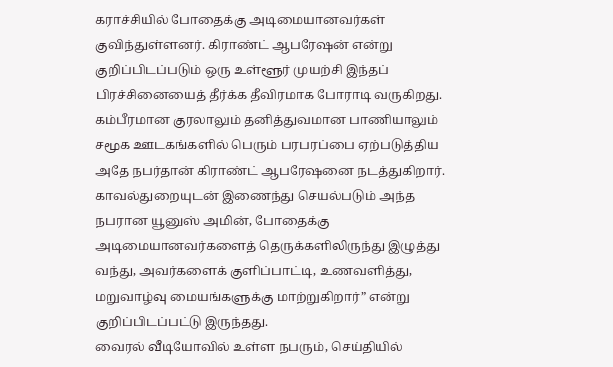கராச்சியில் போதைக்கு அடிமையானவர்கள் குவிந்துள்ளனர். கிராண்ட் ஆபரேஷன் என்று குறிப்பிடப்படும் ஒரு உள்ளூர் முயற்சி இந்தப் பிரச்சினையைத் தீர்க்க தீவிரமாக போராடி வருகிறது.
கம்பீரமான குரலாலும் தனித்துவமான பாணியாலும் சமூக ஊடகங்களில் பெரும் பரபரப்பை ஏற்படுத்திய அதே நபர்தான் கிராண்ட் ஆபரேஷனை நடத்துகிறார். காவல்துறையுடன் இணைந்து செயல்படும் அந்த நபரான யூனுஸ் அமின், போதைக்கு அடிமையானவர்களைத் தெருக்களிலிருந்து இழுத்து வந்து, அவர்களைக் குளிப்பாட்டி, உணவளித்து, மறுவாழ்வு மையங்களுக்கு மாற்றுகிறார்” என்று குறிப்பிடப்பட்டு இருந்தது.
வைரல் வீடியோவில் உள்ள நபரும், செய்தியில்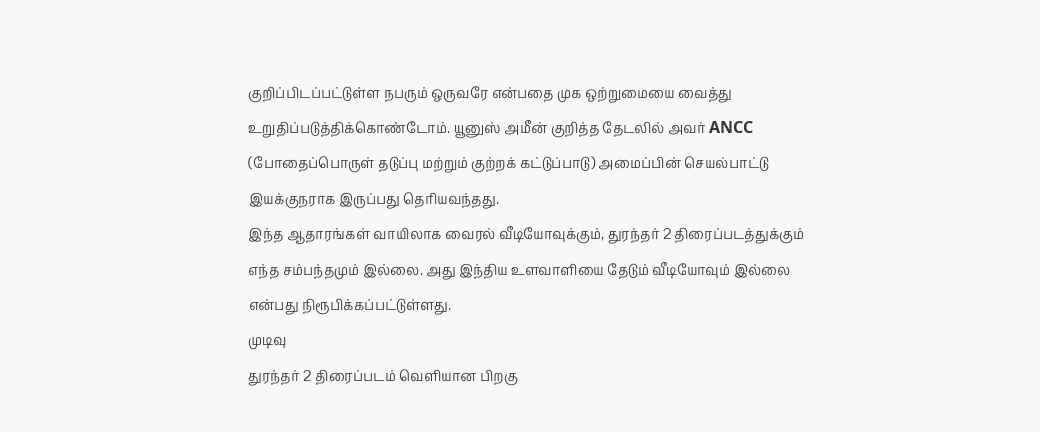குறிப்பிடப்பட்டுள்ள நபரும் ஒருவரே என்பதை முக ஒற்றுமையை வைத்து உறுதிப்படுத்திக்கொண்டோம். யூனுஸ் அமீன் குறித்த தேடலில் அவர் ANCC (போதைப்பொருள் தடுப்பு மற்றும் குற்றக் கட்டுப்பாடு) அமைப்பின் செயல்பாட்டு இயக்குநராக இருப்பது தெரியவந்தது.
இந்த ஆதாரங்கள் வாயிலாக வைரல் வீடியோவுக்கும், துரந்தர் 2 திரைப்படத்துக்கும் எந்த சம்பந்தமும் இல்லை. அது இந்திய உளவாளியை தேடும் வீடியோவும் இல்லை என்பது நிரூபிக்கப்பட்டுள்ளது.
முடிவு
துரந்தர் 2 திரைப்படம் வெளியான பிறகு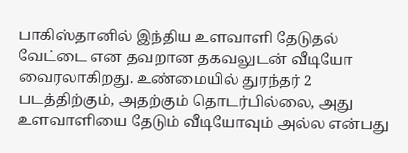பாகிஸ்தானில் இந்திய உளவாளி தேடுதல் வேட்டை என தவறான தகவலுடன் வீடியோ வைரலாகிறது. உண்மையில் துரந்தர் 2 படத்திற்கும், அதற்கும் தொடர்பில்லை, அது உளவாளியை தேடும் வீடியோவும் அல்ல என்பது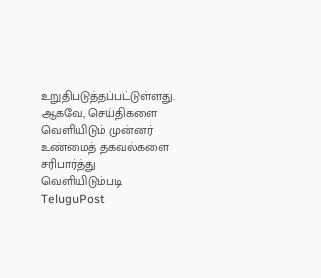உறுதிபடுத்தப்பட்டுள்ளது. ஆகவே, செய்திகளை வெளியிடும் முன்னர் உண்மைத் தகவல்களை சரிபார்த்து வெளியிடும்படி TeluguPost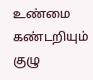உண்மை கண்டறியும் குழு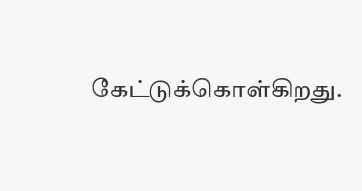கேட்டுக்கொள்கிறது.